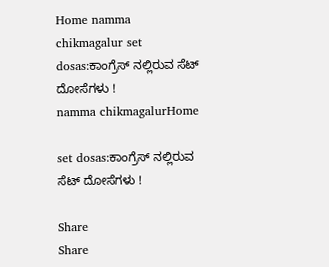Home namma chikmagalur set dosas:ಕಾಂಗ್ರೆಸ್ ನಲ್ಲಿರುವ ಸೆಟ್ ದೋಸೆಗಳು !
namma chikmagalurHome

set dosas:ಕಾಂಗ್ರೆಸ್ ನಲ್ಲಿರುವ ಸೆಟ್ ದೋಸೆಗಳು !

Share
Share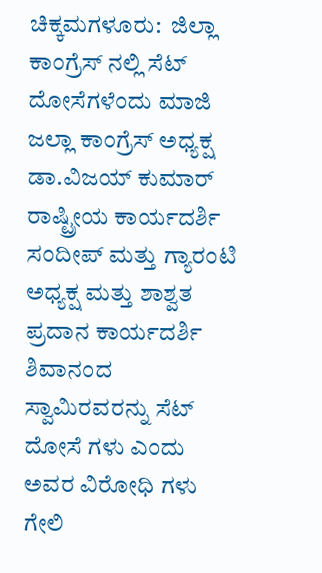ಚಿಕ್ಕಮಗಳೂರು:  ಜಿಲ್ಲಾ ಕಾಂಗ್ರೆಸ್ ನಲ್ಲಿ ಸೆಟ್ ದೋಸೆಗಳೆಂದು ಮಾಜಿ ಜಲ್ಲಾ ಕಾಂಗ್ರೆಸ್ ಅಧ್ಯಕ್ಷ ಡಾ.ವಿಜಯ್ ಕುಮಾರ್ ರಾಷ್ಟ್ರೀಯ ಕಾರ್ಯದರ್ಶಿ ಸಂದೀಪ್ ಮತ್ತು ಗ್ಯಾರಂಟಿ ಅಧ್ಯಕ್ಷ ಮತ್ತು ಶಾಶ್ವತ ಪ್ರದಾನ ಕಾರ್ಯದರ್ಶಿ ಶಿವಾನಂದ ಸ್ವಾಮಿರವರನ್ನು ಸೆಟ್ ದೋಸೆ ಗಳು ಎಂದು ಅವರ ವಿರೋಧಿ ಗಳು ಗೇಲಿ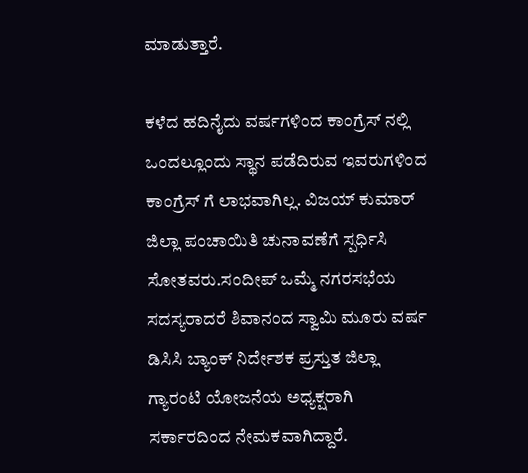ಮಾಡುತ್ತಾರೆ.

ಕಳೆದ ಹದಿನೈದು ವರ್ಷಗಳಿಂದ ಕಾಂಗ್ರೆಸ್ ನಲ್ಲಿ ಒಂದಲ್ಲೂಂದು ಸ್ಥಾನ ಪಡೆದಿರುವ ಇವರುಗಳಿಂದ ಕಾಂಗ್ರೆಸ್ ಗೆ ಲಾಭವಾಗಿಲ್ಲ. ವಿಜಯ್ ಕುಮಾರ್ ಜಿಲ್ಲಾ ಪಂಚಾಯಿತಿ ಚುನಾವಣೆಗೆ ಸ್ಪರ್ಧಿಸಿ ಸೋತವರು.ಸಂದೀಪ್ ಒಮ್ಮೆ ನಗರಸಭೆಯ ಸದಸ್ಯರಾದರೆ ಶಿವಾನಂದ ಸ್ವಾಮಿ ಮೂರು ವರ್ಷ ಡಿಸಿಸಿ ಬ್ಯಾಂಕ್ ನಿರ್ದೇಶಕ ಪ್ರಸ್ತುತ ಜಿಲ್ಲಾ ಗ್ಯಾರಂಟಿ ಯೋಜನೆಯ ಅಧ್ಯಕ್ಷರಾಗಿ ಸರ್ಕಾರದಿಂದ ನೇಮಕವಾಗಿದ್ದಾರೆ.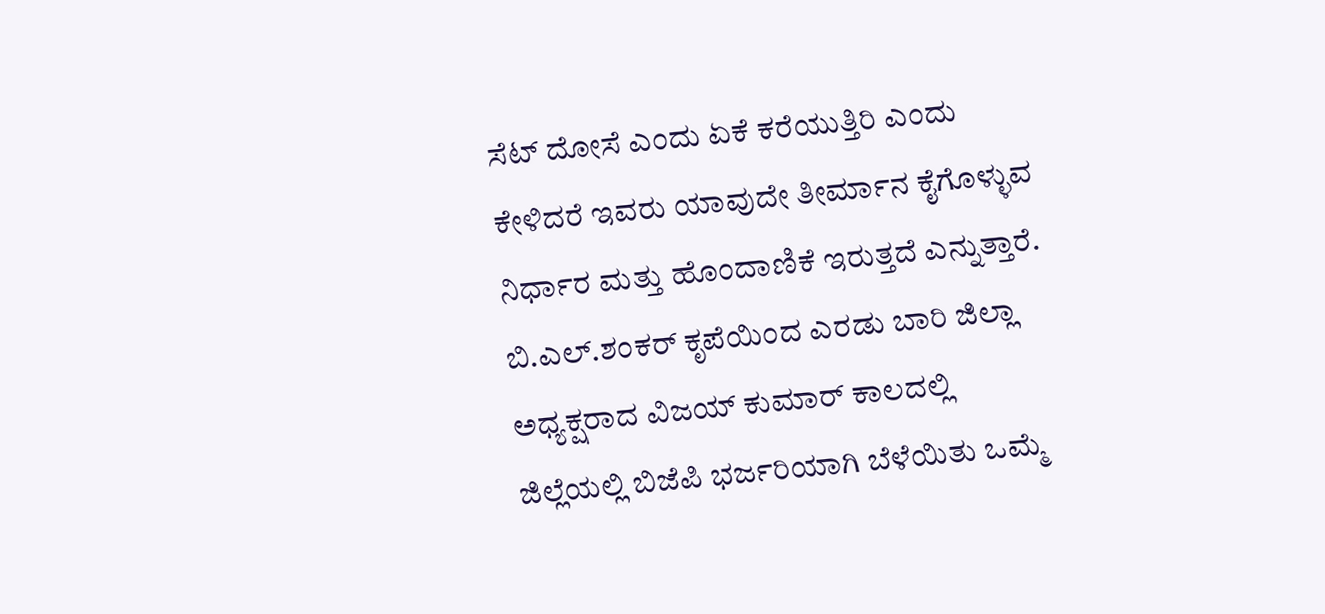ಸೆಟ್ ದೋಸೆ ಎಂದು ಏಕೆ ಕರೆಯುತ್ತಿರಿ ಎಂದು ಕೇಳಿದರೆ ಇವರು ಯಾವುದೇ ತೀರ್ಮಾನ ಕೈಗೊಳ್ಳುವ ನಿರ್ಧಾರ ಮತ್ತು ಹೊಂದಾಣಿಕೆ ಇರುತ್ತದೆ ಎನ್ನುತ್ತಾರೆ. ಬಿ.ಎಲ್.ಶಂಕರ್ ಕೃಪೆಯಿಂದ ಎರಡು ಬಾರಿ ಜಿಲ್ಲಾ ಅಧ್ಯಕ್ಷರಾದ ವಿಜಯ್ ಕುಮಾರ್ ಕಾಲದಲ್ಲಿ ಜಿಲ್ಲೆಯಲ್ಲಿ ಬಿಜೆಪಿ ಭರ್ಜರಿಯಾಗಿ ಬೆಳೆಯಿತು ಒಮ್ಮೆ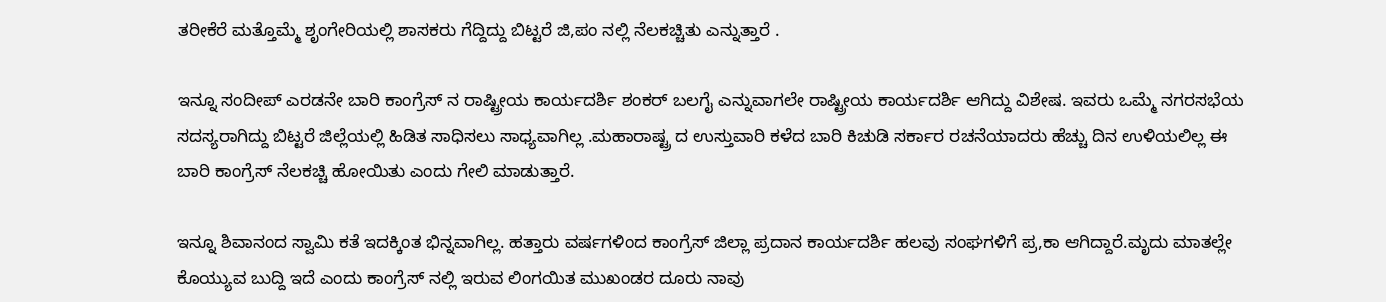ತರೀಕೆರೆ ಮತ್ತೊಮ್ಮೆ ಶೃಂಗೇರಿಯಲ್ಲಿ ಶಾಸಕರು ಗೆದ್ದಿದ್ದು ಬಿಟ್ಟರೆ ಜಿ,ಪಂ ನಲ್ಲಿ ನೆಲಕಚ್ಚಿತು ಎನ್ನುತ್ತಾರೆ .

ಇನ್ನೂ ಸಂದೀಪ್ ಎರಡನೇ ಬಾರಿ ಕಾಂಗ್ರೆಸ್ ನ ರಾಷ್ಟ್ರೀಯ ಕಾರ್ಯದರ್ಶಿ ಶಂಕರ್ ಬಲಗೈ ಎನ್ನುವಾಗಲೇ ರಾಷ್ಟ್ರೀಯ ಕಾರ್ಯದರ್ಶಿ ಆಗಿದ್ದು ವಿಶೇಷ. ಇವರು ಒಮ್ಮೆ ನಗರಸಭೆಯ ಸದಸ್ಯರಾಗಿದ್ದು ಬಿಟ್ಟರೆ ಜಿಲ್ಲೆಯಲ್ಲಿ ಹಿಡಿತ ಸಾಧಿಸಲು ಸಾಧ್ಯವಾಗಿಲ್ಲ .ಮಹಾರಾಷ್ಟ್ರ ದ ಉಸ್ತುವಾರಿ ಕಳೆದ ಬಾರಿ ಕಿಚುಡಿ ಸರ್ಕಾರ ರಚನೆಯಾದರು ಹೆಚ್ಚು ದಿನ ಉಳಿಯಲಿಲ್ಲ ಈ ಬಾರಿ ಕಾಂಗ್ರೆಸ್ ನೆಲಕಚ್ಚಿ ಹೋಯಿತು ಎಂದು ಗೇಲಿ ಮಾಡುತ್ತಾರೆ.

ಇನ್ನೂ ಶಿವಾನಂದ ಸ್ವಾಮಿ ಕತೆ ಇದಕ್ಕಿಂತ ಭಿನ್ನವಾಗಿಲ್ಲ. ಹತ್ತಾರು ವರ್ಷಗಳಿಂದ ಕಾಂಗ್ರೆಸ್ ಜಿಲ್ಲಾ ಪ್ರದಾನ ಕಾರ್ಯದರ್ಶಿ ಹಲವು ಸಂಘಗಳಿಗೆ ಪ್ರ,ಕಾ ಆಗಿದ್ದಾರೆ.ಮೃದು ಮಾತಲ್ಲೇ ಕೊಯ್ಯುವ ಬುದ್ದಿ ಇದೆ ಎಂದು ಕಾಂಗ್ರೆಸ್ ನಲ್ಲಿ ಇರುವ ಲಿಂಗಯಿತ ಮುಖಂಡರ ದೂರು ನಾವು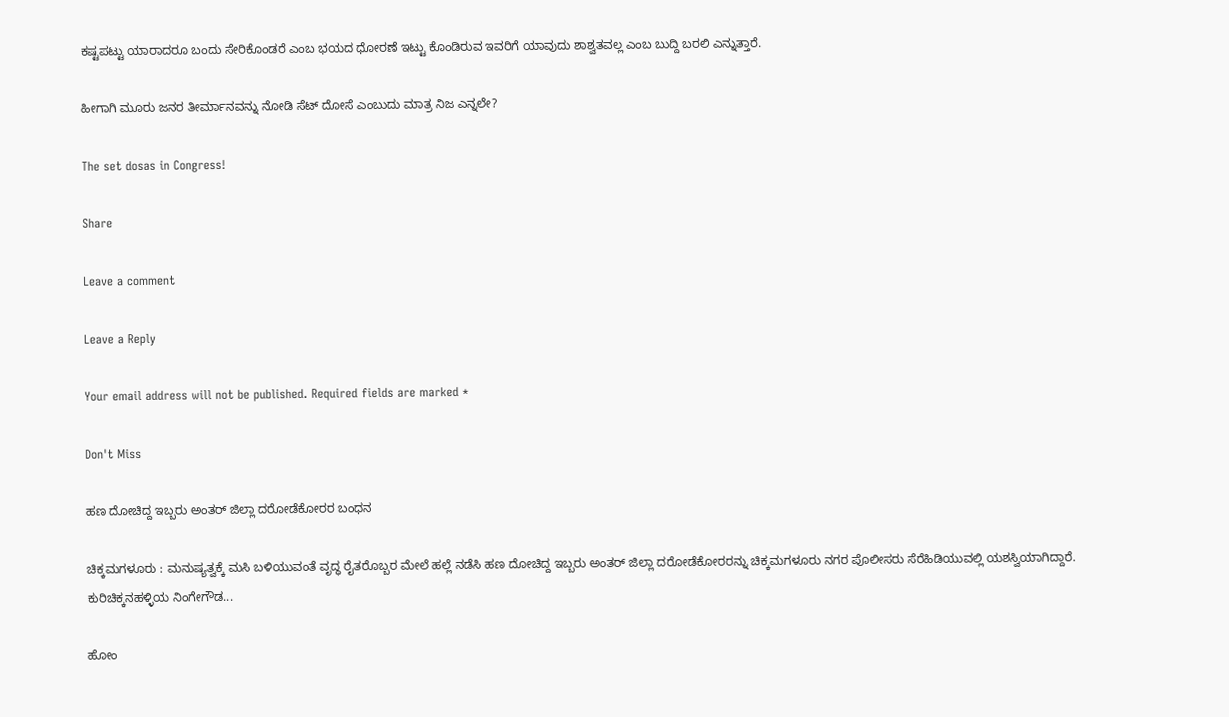ಕಷ್ಟಪಟ್ಟು ಯಾರಾದರೂ ಬಂದು ಸೇರಿಕೊಂಡರೆ ಎಂಬ ಭಯದ ಧೋರಣೆ ಇಟ್ಟು ಕೊಂಡಿರುವ ಇವರಿಗೆ ಯಾವುದು ಶಾಶ್ವತವಲ್ಲ ಎಂಬ ಬುದ್ದಿ ಬರಲಿ ಎನ್ನುತ್ತಾರೆ.

ಹೀಗಾಗಿ ಮೂರು ಜನರ ತೀರ್ಮಾನವನ್ನು ನೋಡಿ ಸೆಟ್ ದೋಸೆ ಎಂಬುದು ಮಾತ್ರ ನಿಜ ಎನ್ನಲೇ?

The set dosas in Congress!

Share

Leave a comment

Leave a Reply

Your email address will not be published. Required fields are marked *

Don't Miss

ಹಣ ದೋಚಿದ್ದ ಇಬ್ಬರು ಅಂತರ್ ಜಿಲ್ಲಾ ದರೋಡೆಕೋರರ ಬಂಧನ

ಚಿಕ್ಕಮಗಳೂರು : ಮನುಷ್ಯತ್ವಕ್ಕೆ ಮಸಿ ಬಳಿಯುವಂತೆ ವೃದ್ಧ ರೈತರೊಬ್ಬರ ಮೇಲೆ ಹಲ್ಲೆ ನಡೆಸಿ ಹಣ ದೋಚಿದ್ದ ಇಬ್ಬರು ಅಂತರ್ ಜಿಲ್ಲಾ ದರೋಡೆಕೋರರನ್ನು ಚಿಕ್ಕಮಗಳೂರು ನಗರ ಪೊಲೀಸರು ಸೆರೆಹಿಡಿಯುವಲ್ಲಿ ಯಶಸ್ವಿಯಾಗಿದ್ದಾರೆ. ಕುರಿಚಿಕ್ಕನಹಳ್ಳಿಯ ನಿಂಗೇಗೌಡ...

ಹೋಂ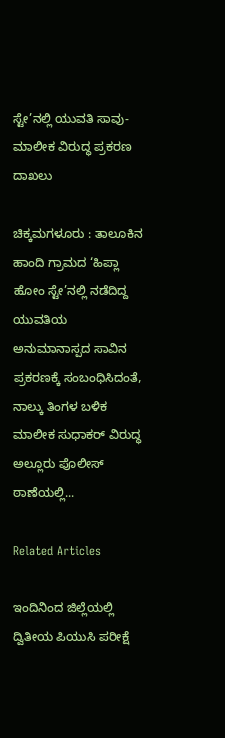ಸ್ಟೇ’ನಲ್ಲಿ ಯುವತಿ ಸಾವು-ಮಾಲೀಕ ವಿರುದ್ಧ ಪ್ರಕರಣ ದಾಖಲು

ಚಿಕ್ಕಮಗಳೂರು : ತಾಲೂಕಿನ ಹಾಂದಿ ಗ್ರಾಮದ ‘ಹಿಪ್ಲಾ ಹೋಂ ಸ್ಟೇ’ನಲ್ಲಿ ನಡೆದಿದ್ದ ಯುವತಿಯ ಅನುಮಾನಾಸ್ಪದ ಸಾವಿನ ಪ್ರಕರಣಕ್ಕೆ ಸಂಬಂಧಿಸಿದಂತೆ, ನಾಲ್ಕು ತಿಂಗಳ ಬಳಿಕ ಮಾಲೀಕ ಸುಧಾಕರ್ ವಿರುದ್ಧ ಅಲ್ಲೂರು ಪೊಲೀಸ್ ಠಾಣೆಯಲ್ಲಿ...

Related Articles

ಇಂದಿನಿಂದ ಜಿಲ್ಲೆಯಲ್ಲಿ ದ್ವಿತೀಯ ಪಿಯುಸಿ ಪರೀಕ್ಷೆ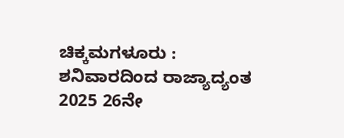ಚಿಕ್ಕಮಗಳೂರು : ಶನಿವಾರದಿಂದ ರಾಜ್ಯಾದ್ಯಂತ 2025 26ನೇ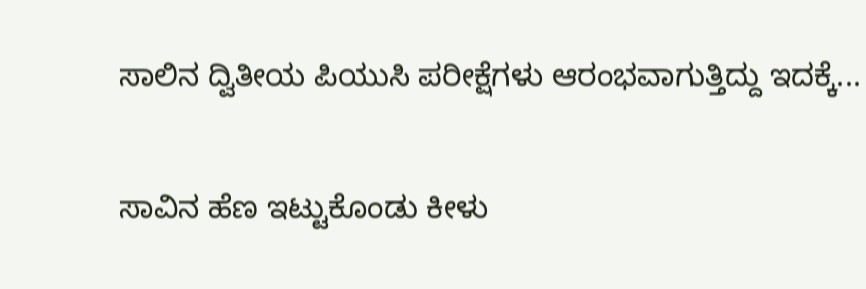ಸಾಲಿನ ದ್ವಿತೀಯ ಪಿಯುಸಿ ಪರೀಕ್ಷೆಗಳು ಆರಂಭವಾಗುತ್ತಿದ್ದು ಇದಕ್ಕೆ...

ಸಾವಿನ ಹೆಣ ಇಟ್ಟುಕೊಂಡು ಕೀಳು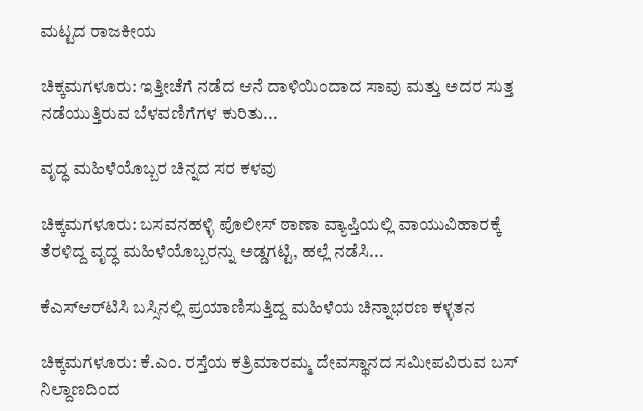ಮಟ್ಟದ ರಾಜಕೀಯ

ಚಿಕ್ಕಮಗಳೂರು: ಇತ್ತೀಚೆಗೆ ನಡೆದ ಆನೆ ದಾಳಿಯಿಂದಾದ ಸಾವು ಮತ್ತು ಅದರ ಸುತ್ತ ನಡೆಯುತ್ತಿರುವ ಬೆಳವಣಿಗೆಗಳ ಕುರಿತು...

ವೃದ್ಧ ಮಹಿಳೆಯೊಬ್ಬರ ಚಿನ್ನದ ಸರ ಕಳವು

ಚಿಕ್ಕಮಗಳೂರು: ಬಸವನಹಳ್ಳಿ ಪೊಲೀಸ್ ಠಾಣಾ ವ್ಯಾಪ್ತಿಯಲ್ಲಿ ವಾಯುವಿಹಾರಕ್ಕೆ ತೆರಳಿದ್ದ ವೃದ್ಧ ಮಹಿಳೆಯೊಬ್ಬರನ್ನು ಅಡ್ಡಗಟ್ಟಿ, ಹಲ್ಲೆ ನಡೆಸಿ...

ಕೆಎಸ್‌ಆರ್‌ಟಿಸಿ ಬಸ್ಸಿನಲ್ಲಿ ಪ್ರಯಾಣಿಸುತ್ತಿದ್ದ ಮಹಿಳೆಯ ಚಿನ್ನಾಭರಣ ಕಳ್ಳತನ

ಚಿಕ್ಕಮಗಳೂರು: ಕೆ.ಎಂ. ರಸ್ತೆಯ ಕತ್ರಿಮಾರಮ್ಮ ದೇವಸ್ಥಾನದ ಸಮೀಪವಿರುವ ಬಸ್ ನಿಲ್ದಾಣದಿಂದ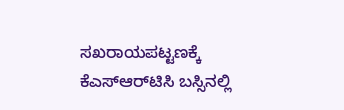ಸಖರಾಯಪಟ್ಟಣಕ್ಕೆ ಕೆಎಸ್‌ಆರ್‌ಟಿಸಿ ಬಸ್ಸಿನಲ್ಲಿ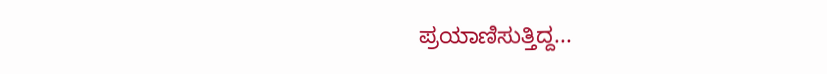ಪ್ರಯಾಣಿಸುತ್ತಿದ್ದ...